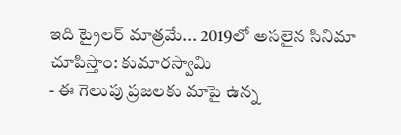ఇది ట్రైలర్ మాత్రమే... 2019లో అసలైన సినిమా చూపిస్తాం: కుమారస్వామి
- ఈ గెలుపు ప్రజలకు మాపై ఉన్న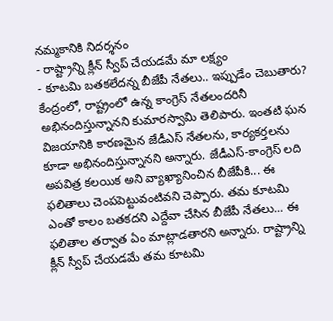నమ్మకానికి నిదర్శనం
- రాష్ట్రాన్ని క్లీన్ స్వీప్ చేయడమే మా లక్ష్యం
- కూటమి బతకలేదన్న బీజేపీ నేతలు.. ఇప్పుడేం చెబుతారు?
కేంద్రంలో, రాష్ట్రంలో ఉన్న కాంగ్రెస్ నేతలందరినీ అభినందిస్తున్నానని కుమారస్వామి తెలిపారు. ఇంతటి ఘన విజయానికి కారణమైన జేడీఎస్ నేతలను, కార్యకర్తలను కూడా అభినందిస్తున్నానని అన్నారు. జేడీఎస్-కాంగ్రెస్ లది అపవిత్ర కలయిక అని వ్యాఖ్యానించిన బీజేపీకి... ఈ ఫలితాలు చెంపపెట్టువంటివని చెప్పారు. తమ కూటమి ఎంతో కాలం బతకదని ఎద్దేవా చేసిన బీజేపీ నేతలు... ఈ ఫలితాల తర్వాత ఏం మాట్లాడతారని అన్నారు. రాష్ట్రాన్ని క్లీన్ స్వీప్ చేయడమే తమ కూటమి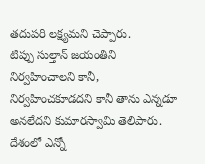తదుపరి లక్ష్యమని చెప్పారు.
టిప్పు సుల్తాన్ జయంతిని నిర్వహించాలని కానీ, నిర్వహించకూడదని కానీ తాను ఎన్నడూ అనలేదని కుమారస్వామి తెలిపారు. దేశంలో ఎన్నో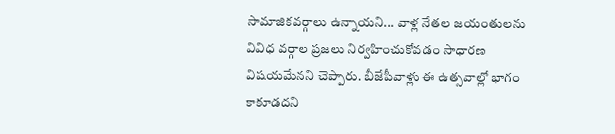సామాజికవర్గాలు ఉన్నాయని... వాళ్ల నేతల జయంతులను వివిధ వర్గాల ప్రజలు నిర్వహించుకోవడం సాధారణ విషయమేనని చెప్పారు. బీజేపీవాళ్లు ఈ ఉత్సవాల్లో భాగం కాకూడదని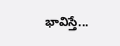భావిస్తే...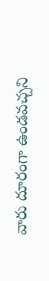వారు దూరంగా ఉండవచ్చని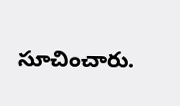సూచించారు.